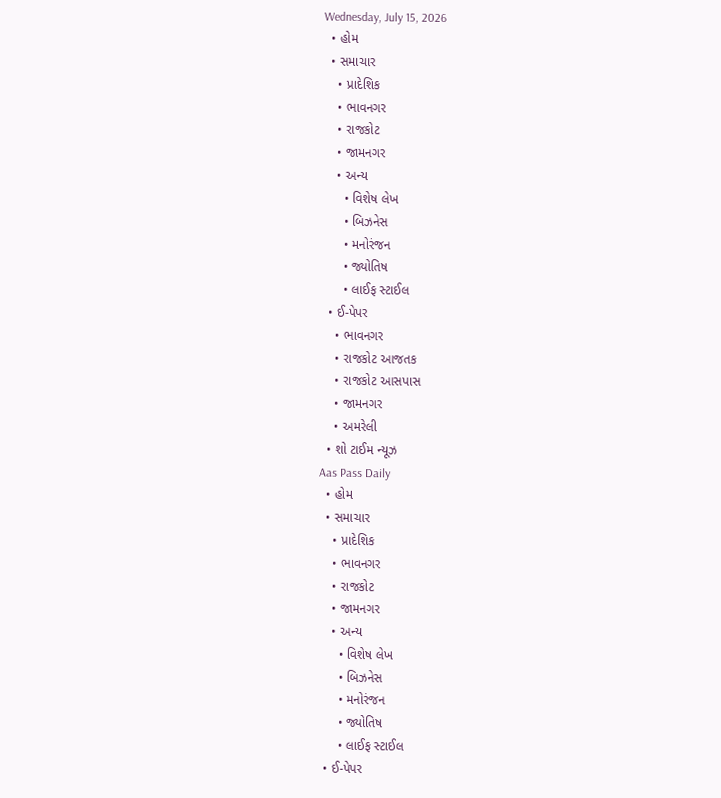Wednesday, July 15, 2026
  • હોમ
  • સમાચાર
    • પ્રાદેશિક
    • ભાવનગર
    • રાજકોટ
    • જામનગર
    • અન્ય
      • વિશેષ લેખ
      • બિઝનેસ
      • મનોરંજન
      • જ્યોતિષ
      • લાઈફ સ્ટાઈલ
  • ઈ-પેપર
    • ભાવનગર
    • રાજકોટ આજતક
    • રાજકોટ આસપાસ
    • જામનગર
    • અમરેલી
  • શો ટાઈમ ન્યૂઝ
Aas Pass Daily
  • હોમ
  • સમાચાર
    • પ્રાદેશિક
    • ભાવનગર
    • રાજકોટ
    • જામનગર
    • અન્ય
      • વિશેષ લેખ
      • બિઝનેસ
      • મનોરંજન
      • જ્યોતિષ
      • લાઈફ સ્ટાઈલ
  • ઈ-પેપર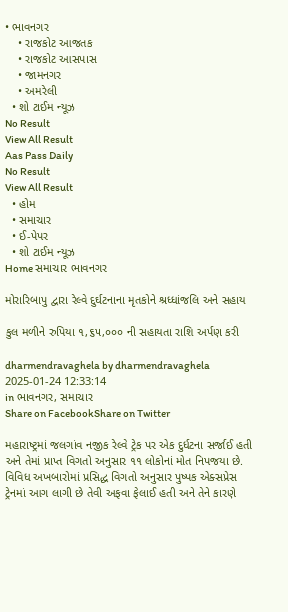• ભાવનગર
    • રાજકોટ આજતક
    • રાજકોટ આસપાસ
    • જામનગર
    • અમરેલી
  • શો ટાઈમ ન્યૂઝ
No Result
View All Result
Aas Pass Daily
No Result
View All Result
  • હોમ
  • સમાચાર
  • ઈ-પેપર
  • શો ટાઈમ ન્યૂઝ
Home સમાચાર ભાવનગર

મોરારિબાપુ દ્વારા રેલ્વે દુર્ઘટનાના મૃતકોને શ્રધ્ધાંજલિ અને સહાય

કુલ મળીને રુપિયા ૧,૬૫,૦૦૦ ની સહાયતા રાશિ અર્પણ કરી

dharmendravaghela by dharmendravaghela
2025-01-24 12:33:14
in ભાવનગર, સમાચાર
Share on FacebookShare on Twitter

મહારાષ્ટ્રમાં જલગાંવ નજીક રેલ્વે ટ્રેક પર એક દુર્ધટના સર્જાઈ હતી અને તેમાં પ્રાપ્ત વિગતો અનુસાર ૧૧ લોકોનાં મોત નિપજયા છે. વિવિધ અખબારોમાં પ્રસિદ્ધ વિગતો અનુસાર પુષ્પક એક્સપ્રેસ ટ્રેનમાં આગ લાગી છે તેવી અફવા ફેલાઈ હતી અને તેને કારણે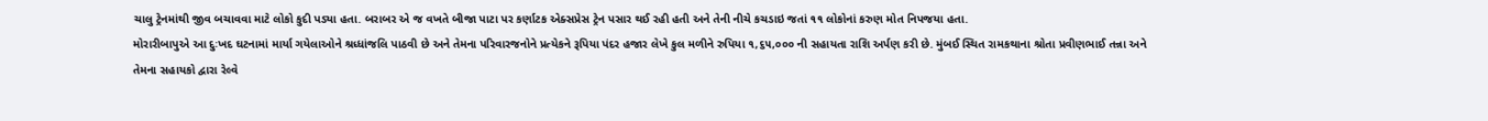ચાલુ ટ્રેનમાંથી જીવ બચાવવા માટે લોકો કુદી પડ્યા હતા. બરાબર એ જ વખતે બીજા પાટા પર કર્ણાટક એક્સપ્રેસ ટ્રેન પસાર થઈ રહી હતી અને તેની નીચે કચડાઇ જતાં ૧૧ લોકોનાં કરુણ મોત નિપજયા હતા.
મોરારીબાપુએ આ દુઃખદ ઘટનામાં માર્યા ગયેલાઓને શ્રધ્ધાંજલિ પાઠવી છે અને તેમના પરિવારજનોને પ્રત્યેકને રૂપિયા પંદર હજાર લેખે કુલ મળીને રુપિયા ૧,૬૫,૦૦૦ ની સહાયતા રાશિ અર્પણ કરી છે. મુંબઈ સ્થિત રામકથાના શ્રોતા પ્રવીણભાઈ તન્ના અને તેમના સહાયકો દ્વારા રેલ્વે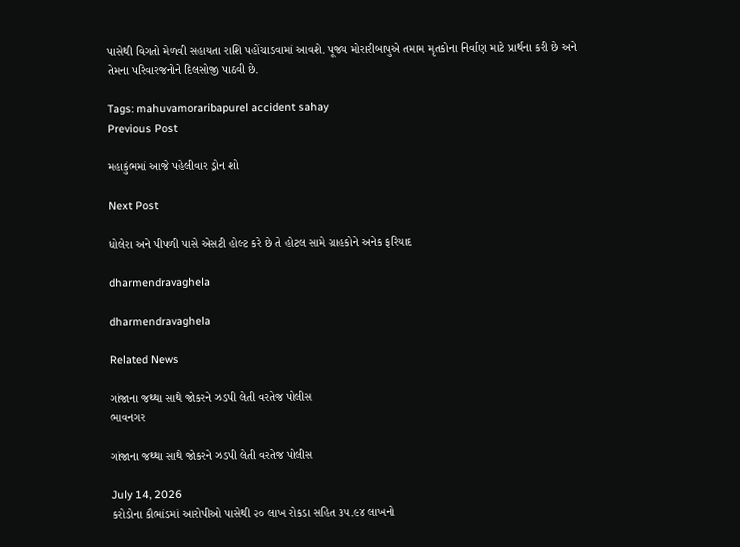પાસેથી વિગતો મેળવી સહાયતા રાશિ પહોંચાડવામાં આવશે. પૂજ્ય મોરારીબાપુએ તમામ મૃતકોના નિર્વાણ માટે પ્રાર્થના કરી છે અને તેમના પરિવારજનોને દિલસોજી પાઠવી છે.

Tags: mahuvamoraribapurel accident sahay
Previous Post

મહાકુંભમાં આજે પહેલીવાર ડ્રોન શો

Next Post

ધોલેરા અને પીપળી પાસે એસટી હોલ્ટ કરે છે તે હોટલ સામે ગ્રાહકોને અનેક ફરિયાદ

dharmendravaghela

dharmendravaghela

Related News

ગાંજાના જથ્થા સાથે જોકરને ઝડપી લેતી વરતેજ પોલીસ
ભાવનગર

ગાંજાના જથ્થા સાથે જોકરને ઝડપી લેતી વરતેજ પોલીસ

July 14, 2026
કરોડોના કૌભાંડમાં આરોપીઓ પાસેથી ૨૦ લાખ રોકડા સહિત ૩૫.૯૪ લાખનો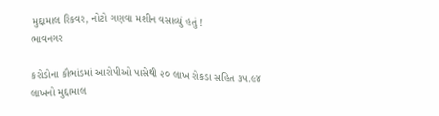મુદ્દામાલ રિકવર, નોટો ગણવા મશીન વસાવ્યું હતું !
ભાવનગર

કરોડોના કૌભાંડમાં આરોપીઓ પાસેથી ૨૦ લાખ રોકડા સહિત ૩૫.૯૪ લાખનો મુદ્દામાલ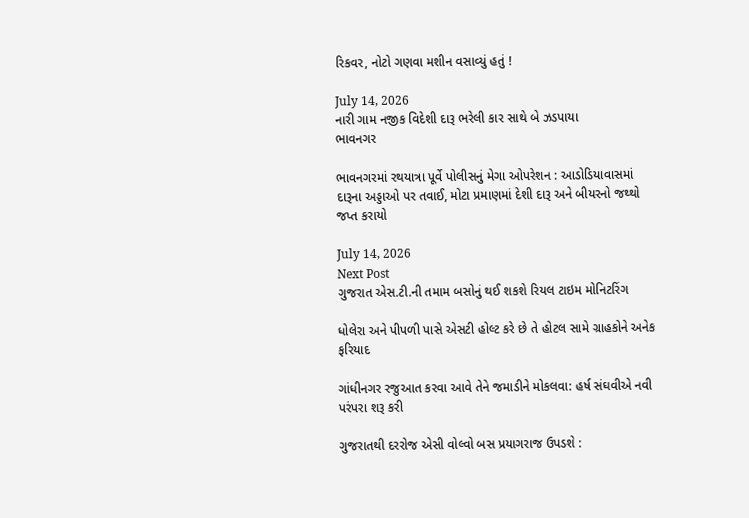રિકવર, નોટો ગણવા મશીન વસાવ્યું હતું !

July 14, 2026
નારી ગામ નજીક વિદેશી દારૂ ભરેલી કાર સાથે બે ઝડપાયા
ભાવનગર

ભાવનગરમાં રથયાત્રા પૂર્વે પોલીસનું મેગા ઓપરેશન : આડોડિયાવાસમાં દારૂના અડ્ડાઓ પર તવાઈ, મોટા પ્રમાણમાં દેશી દારૂ અને બીયરનો જથ્થો જપ્ત કરાયો

July 14, 2026
Next Post
ગુજરાત એસ.ટી.ની તમામ બસોનું થઈ શકશે રિયલ ટાઇમ મોનિટરિંગ

ધોલેરા અને પીપળી પાસે એસટી હોલ્ટ કરે છે તે હોટલ સામે ગ્રાહકોને અનેક ફરિયાદ

ગાંધીનગર રજુઆત કરવા આવે તેને જમાડીને મોકલવા: હર્ષ સંઘવીએ નવી પરંપરા શરૂ કરી

ગુજરાતથી દરરોજ એસી વોલ્વો બસ પ્રયાગરાજ ઉપડશે :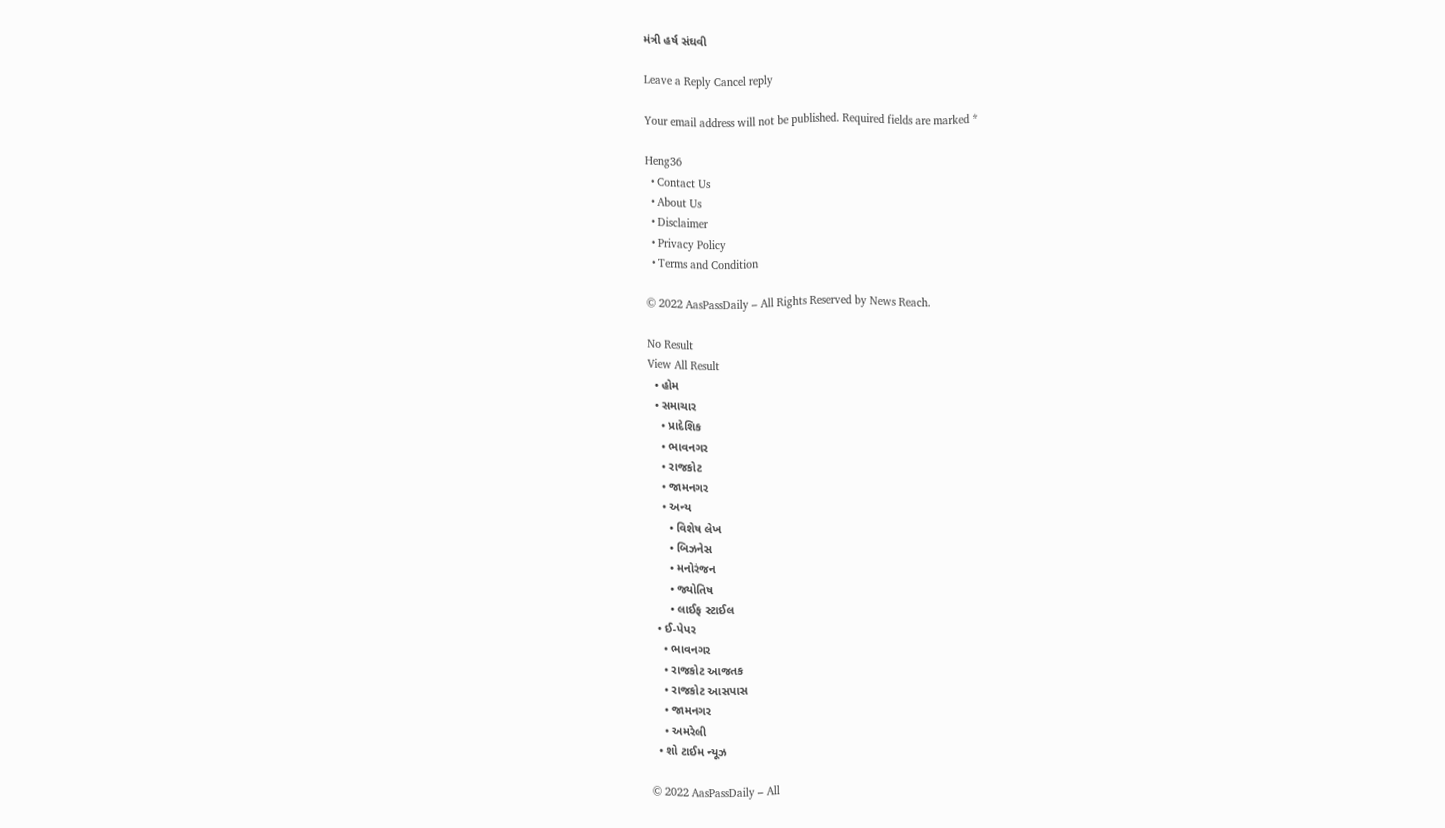મંત્રી હર્ષ સંઘવી

Leave a Reply Cancel reply

Your email address will not be published. Required fields are marked *

Heng36
  • Contact Us
  • About Us
  • Disclaimer
  • Privacy Policy
  • Terms and Condition

© 2022 AasPassDaily – All Rights Reserved by News Reach.

No Result
View All Result
  • હોમ
  • સમાચાર
    • પ્રાદેશિક
    • ભાવનગર
    • રાજકોટ
    • જામનગર
    • અન્ય
      • વિશેષ લેખ
      • બિઝનેસ
      • મનોરંજન
      • જ્યોતિષ
      • લાઈફ સ્ટાઈલ
  • ઈ-પેપર
    • ભાવનગર
    • રાજકોટ આજતક
    • રાજકોટ આસપાસ
    • જામનગર
    • અમરેલી
  • શો ટાઈમ ન્યૂઝ

© 2022 AasPassDaily – All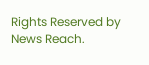Rights Reserved by News Reach.